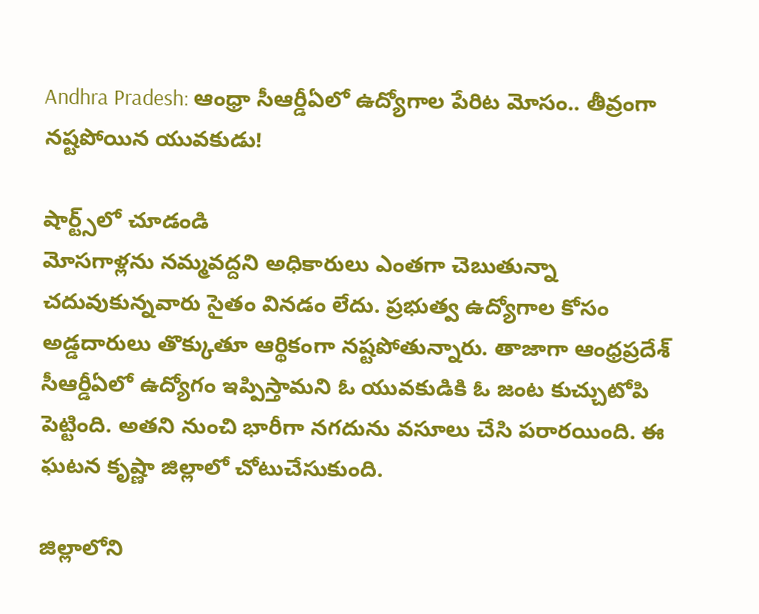Andhra Pradesh: ఆంధ్రా సీఆర్డీఏలో ఉద్యోగాల పేరిట మోసం.. తీవ్రంగా నష్టపోయిన యువకుడు!

షార్ట్స్‌లో చూడండి
మోసగాళ్లను నమ్మవద్దని అధికారులు ఎంతగా చెబుతున్నా చదువుకున్నవారు సైతం వినడం లేదు. ప్రభుత్వ ఉద్యోగాల కోసం అడ్డదారులు తొక్కుతూ ఆర్థికంగా నష్టపోతున్నారు. తాజాగా ఆంధ్రప్రదేశ్ సీఆర్డీఏలో ఉద్యోగం ఇప్పిస్తామని ఓ యువకుడికి ఓ జంట కుచ్చుటోపి పెట్టింది. అతని నుంచి భారీగా నగదును వసూలు చేసి పరారయింది. ఈ ఘటన కృష్ణా జిల్లాలో చోటుచేసుకుంది.

జిల్లాలోని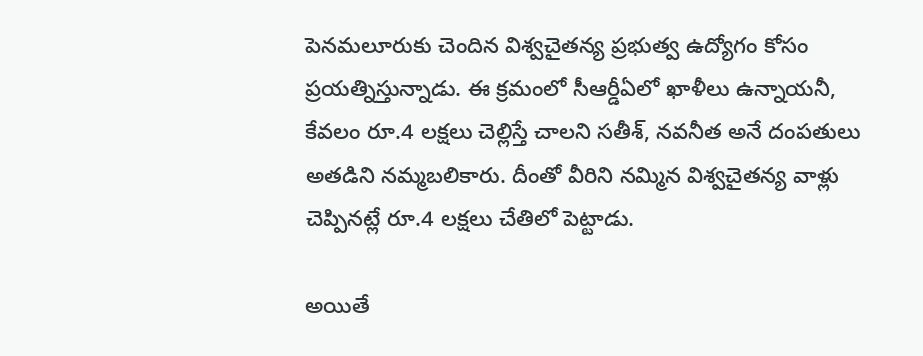పెనమలూరుకు చెందిన విశ్వచైతన్య ప్రభుత్వ ఉద్యోగం కోసం ప్రయత్నిస్తున్నాడు. ఈ క్రమంలో సీఆర్డీఏలో ఖాళీలు ఉన్నాయనీ, కేవలం రూ.4 లక్షలు చెల్లిస్తే చాలని సతీశ్, నవనీత అనే దంపతులు అతడిని నమ్మబలికారు. దీంతో వీరిని నమ్మిన విశ్వచైతన్య వాళ్లు చెప్పినట్లే రూ.4 లక్షలు చేతిలో పెట్టాడు.

అయితే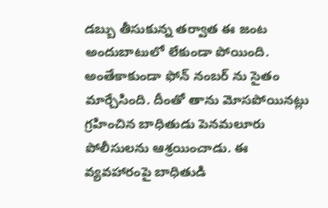డబ్బు తీసుకున్న తర్వాత ఈ జంట అందుబాటులో లేకుండా పోయింది. అంతేకాకుండా ఫోన్ నంబర్ ను సైతం మార్చేసింది. దీంతో తాను మోసపోయినట్లు గ్రహించిన బాధితుడు పెనమలూరు పోలీసులను ఆశ్రయించాడు. ఈ వ్యవహారంపై బాధితుడి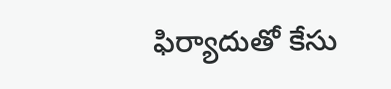ఫిర్యాదుతో కేసు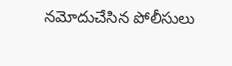నమోదుచేసిన పోలీసులు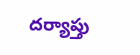దర్యాప్తు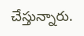చేస్తున్నారు.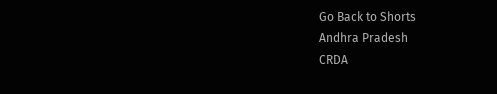Go Back to Shorts
Andhra Pradesh
CRDA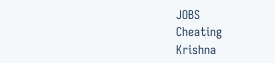JOBS
Cheating
Krishna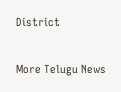District

More Telugu News